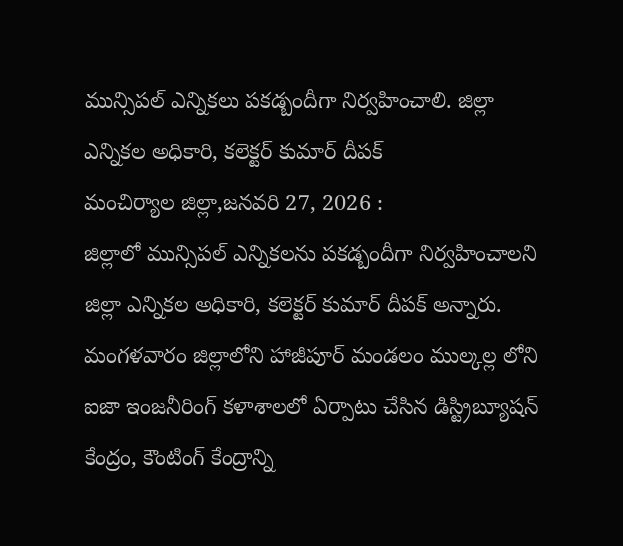మున్సిపల్ ఎన్నికలు పకడ్బందీగా నిర్వహించాలి. జిల్లా ఎన్నికల అధికారి, కలెక్టర్ కుమార్ దీపక్
మంచిర్యాల జిల్లా,జనవరి 27, 2026 :
జిల్లాలో మున్సిపల్ ఎన్నికలను పకడ్బందీగా నిర్వహించాలని జిల్లా ఎన్నికల అధికారి, కలెక్టర్ కుమార్ దీపక్ అన్నారు. మంగళవారం జిల్లాలోని హాజీపూర్ మండలం ముల్కల్ల లోని ఐజా ఇంజనీరింగ్ కళాశాలలో ఏర్పాటు చేసిన డిస్ట్రిబ్యూషన్ కేంద్రం, కౌంటింగ్ కేంద్రాన్ని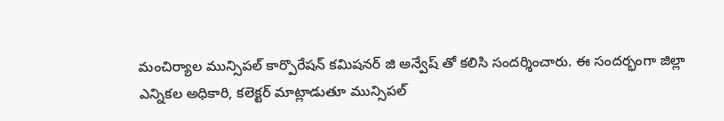మంచిర్యాల మున్సిపల్ కార్పొరేషన్ కమిషనర్ జి అన్వేష్ తో కలిసి సందర్శించారు. ఈ సందర్భంగా జిల్లా ఎన్నికల అధికారి, కలెక్టర్ మాట్లాడుతూ మున్సిపల్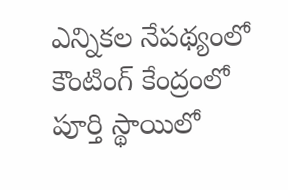ఎన్నికల నేపథ్యంలో కౌంటింగ్ కేంద్రంలో పూర్తి స్థాయిలో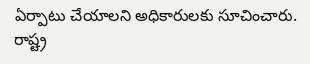ఏర్పాటు చేయాలని అధికారులకు సూచించారు. రాష్ట్ర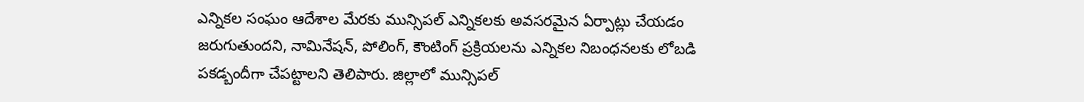ఎన్నికల సంఘం ఆదేశాల మేరకు మున్సిపల్ ఎన్నికలకు అవసరమైన ఏర్పాట్లు చేయడం జరుగుతుందని, నామినేషన్, పోలింగ్, కౌంటింగ్ ప్రక్రియలను ఎన్నికల నిబంధనలకు లోబడి పకడ్బందీగా చేపట్టాలని తెలిపారు. జిల్లాలో మున్సిపల్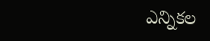ఎన్నికల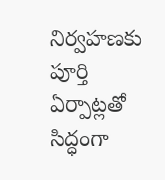నిర్వహణకు పూర్తి ఏర్పాట్లతో సిద్ధంగా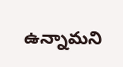ఉన్నామని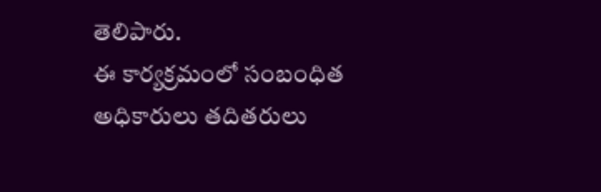తెలిపారు.
ఈ కార్యక్రమంలో సంబంధిత అధికారులు తదితరులు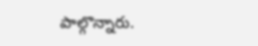పాల్గొన్నారు.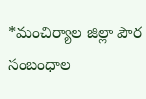*మంచిర్యాల జిల్లా పౌర సంబంధాల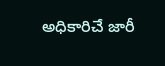అధికారిచే జారీ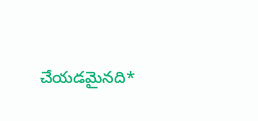చేయడమైనది*